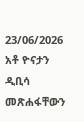23/06/2026
አቶ ዮናታን ዲቢሳ መጽሐፋቸውን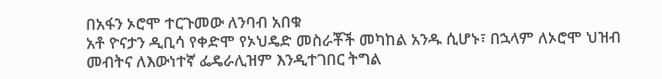በአፋን ኦሮሞ ተርጉመው ለንባብ አበቁ
አቶ ዮናታን ዲቢሳ የቀድሞ የኦህዴድ መስራቾች መካከል አንዱ ሲሆኑ፣ በኋላም ለኦሮሞ ህዝብ መብትና ለእውነተኛ ፌዴራሊዝም እንዲተገበር ትግል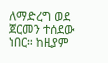ለማድረግ ወደ ጀርመን ተሰደው ነበር። ከዚያም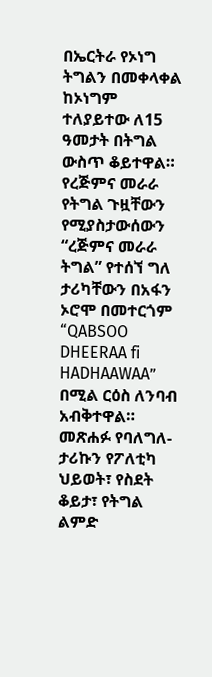በኤርትራ የኦነግ ትግልን በመቀላቀል ከኦነግም ተለያይተው ለ15 ዓመታት በትግል ውስጥ ቆይተዋል።
የረጅምና መራራ የትግል ጉዟቸውን የሚያስታውሰውን “ረጅምና መራራ ትግል” የተሰኘ ግለ ታሪካቸውን በአፋን ኦሮሞ በመተርጎም “QABSOO DHEERAA fi HADHAAWAA” በሚል ርዕስ ለንባብ አብቅተዋል።
መጽሐፉ የባለግለ-ታሪኩን የፖለቲካ ህይወት፣ የስደት ቆይታ፣ የትግል ልምድ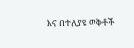እና በተለያዩ ወቅቶች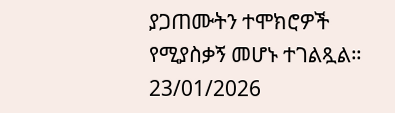ያጋጠሙትን ተሞክሮዎች የሚያስቃኝ መሆኑ ተገልጿል።
23/01/2026